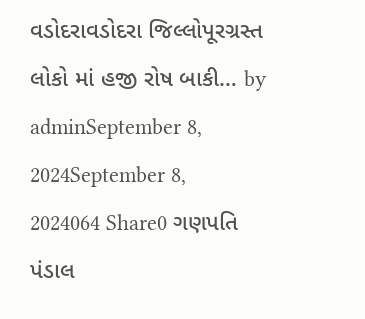વડોદરાવડોદરા જિલ્લોપૂરગ્રસ્ત લોકો માં હજી રોષ બાકી… by adminSeptember 8, 2024September 8, 2024064 Share0 ગણપતિ પંડાલ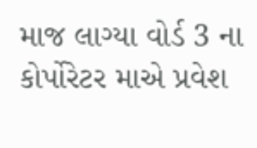માજ લાગ્યા વોર્ડ 3 ના કોર્પોરેટર માએ પ્રવેશ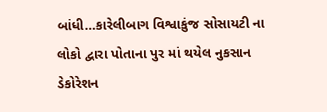બાંધી…કારેલીબાગ વિશ્વાકુંજ સોસાયટી ના લોકો દ્વારા પોતાના પુર માં થયેલ નુકસાન ડેકોરેશન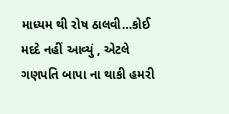માધ્યમ થી રોષ ઠાલવી…કોઈ મદદે નહીં આવ્યું , એટલે ગણપતિ બાપા ના થાકી હમરી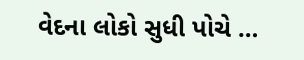વેદના લોકો સુધી પોચે …